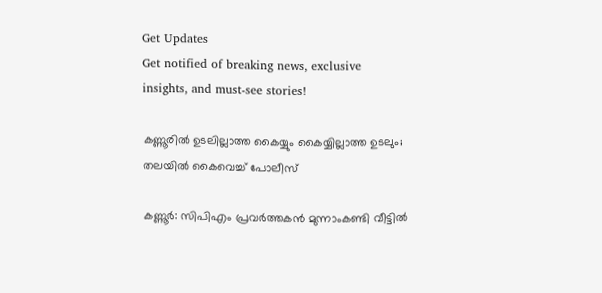Get Updates
Get notified of breaking news, exclusive insights, and must-see stories!

കണ്ണൂരില്‍ ഉടലില്ലാത്ത കൈയ്യും കൈയ്യില്ലാത്ത ഉടലും; തലയില്‍ കൈവെച്ച് പോലീസ്

കണ്ണൂര്‍: സിപിഎം പ്രവര്‍ത്തകന്‍ മുന്നാംകണ്ടി വീട്ടില്‍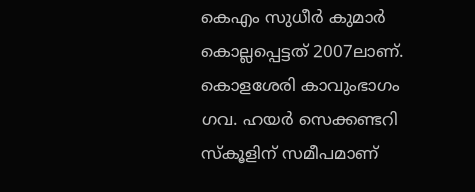കെഎം സുധീര്‍ കുമാര്‍ കൊല്ലപ്പെട്ടത് 2007ലാണ്. കൊളശേരി കാവുംഭാഗം ഗവ. ഹയര്‍ സെക്കണ്ടറി സ്‌കൂളിന് സമീപമാണ്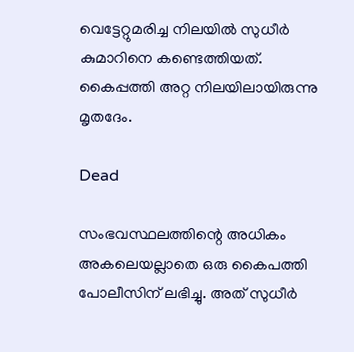വെട്ടേറ്റുമരിച്ച നിലയില്‍ സുധീര്‍ കുമാറിനെ കണ്ടെത്തിയത്. കൈപ്പത്തി അറ്റ നിലയിലായിരുന്നു മൃതദേം.

Dead

സംഭവസ്ഥലത്തിന്റെ അധികം അകലെയല്ലാതെ ഒരു കൈപത്തി പോലീസിന് ലഭിച്ചു. അത് സുധീര്‍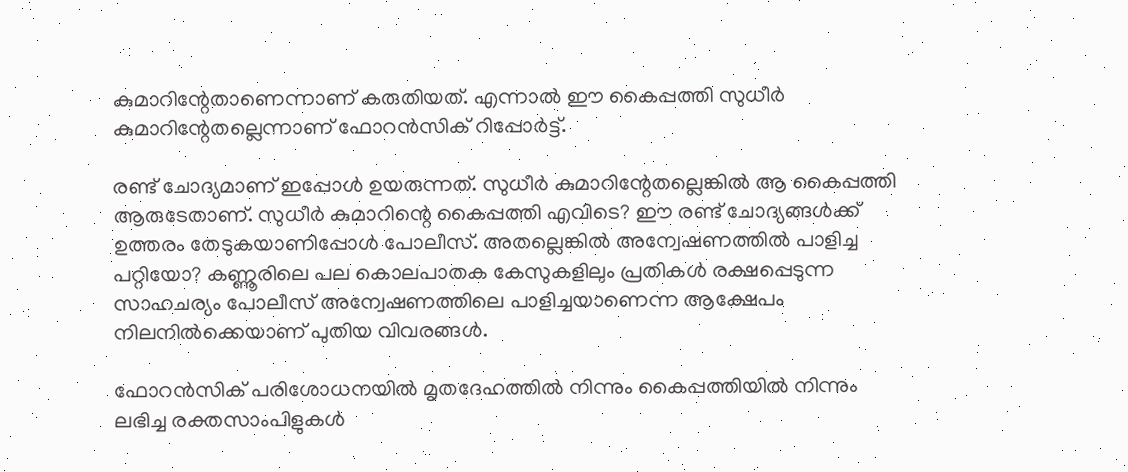കുമാറിന്റേതാണെന്നാണ് കരുതിയത്. എന്നാല്‍ ഈ കൈപ്പത്തി സുധീര്‍ കുമാറിന്റേതല്ലെന്നാണ് ഫോറന്‍സിക് റിപ്പോര്‍ട്ട്.

രണ്ട് ചോദ്യമാണ് ഇപ്പോള്‍ ഉയരുന്നത്. സുധീര്‍ കുമാറിന്റേതല്ലെങ്കില്‍ ആ കൈപ്പത്തി ആരുടേതാണ്. സുധീര്‍ കുമാറിന്റെ കൈപ്പത്തി എവിടെ? ഈ രണ്ട് ചോദ്യങ്ങള്‍ക്ക് ഉത്തരം തേടുകയാണിപ്പോള്‍ പോലീസ്. അതല്ലെങ്കില്‍ അന്വേഷണത്തില്‍ പാളിച്ച പറ്റിയോ? കണ്ണൂരിലെ പല കൊലപാതക കേസുകളിലും പ്രതികള്‍ രക്ഷപ്പെടുന്ന സാഹചര്യം പോലീസ് അന്വേഷണത്തിലെ പാളിച്ചയാണെന്ന ആക്ഷേപം നിലനില്‍ക്കെയാണ് പുതിയ വിവരങ്ങള്‍.

ഫോറന്‍സിക് പരിശോധനയില്‍ മൃതദേഹത്തില്‍ നിന്നും കൈപ്പത്തിയില്‍ നിന്നും ലഭിച്ച രക്തസാംപിളുകള്‍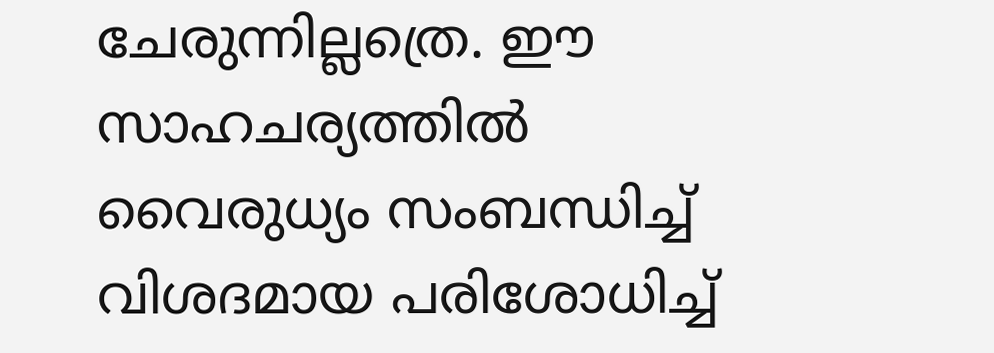ചേരുന്നില്ലത്രെ. ഈ സാഹചര്യത്തില്‍ വൈരുധ്യം സംബന്ധിച്ച് വിശദമായ പരിശോധിച്ച്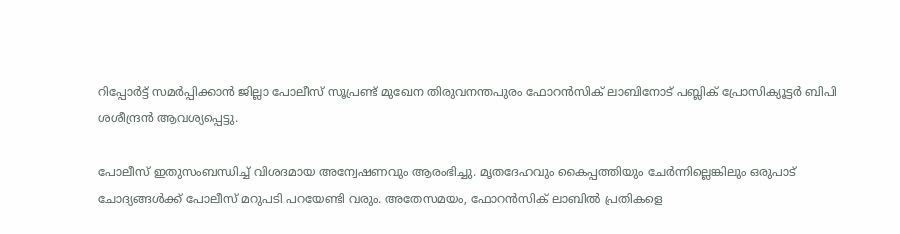റിപ്പോര്‍ട്ട് സമര്‍പ്പിക്കാന്‍ ജില്ലാ പോലീസ് സൂപ്രണ്ട് മുഖേന തിരുവനന്തപുരം ഫോറന്‍സിക് ലാബിനോട് പബ്ലിക് പ്രോസിക്യൂട്ടര്‍ ബിപി ശശീന്ദ്രന്‍ ആവശ്യപ്പെട്ടു.

പോലീസ് ഇതുസംബന്ധിച്ച് വിശദമായ അന്വേഷണവും ആരംഭിച്ചു. മൃതദേഹവും കൈപ്പത്തിയും ചേര്‍ന്നില്ലെങ്കിലും ഒരുപാട് ചോദ്യങ്ങള്‍ക്ക് പോലീസ് മറുപടി പറയേണ്ടി വരും. അതേസമയം, ഫോറന്‍സിക് ലാബില്‍ പ്രതികളെ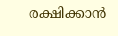രക്ഷിക്കാന്‍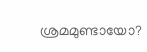ശ്രമമുണ്ടായോ?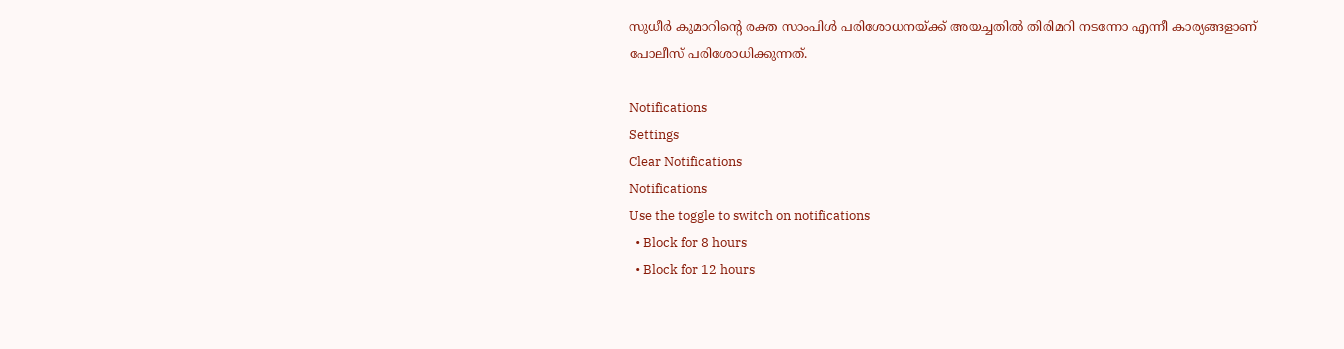സുധീര്‍ കുമാറിന്റെ രക്ത സാംപിള്‍ പരിശോധനയ്ക്ക് അയച്ചതില്‍ തിരിമറി നടന്നോ എന്നീ കാര്യങ്ങളാണ് പോലീസ് പരിശോധിക്കുന്നത്.

Notifications
Settings
Clear Notifications
Notifications
Use the toggle to switch on notifications
  • Block for 8 hours
  • Block for 12 hours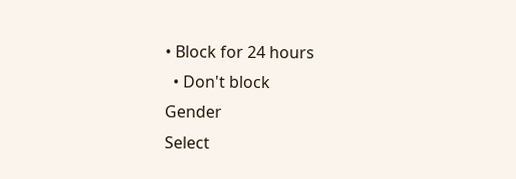• Block for 24 hours
  • Don't block
Gender
Select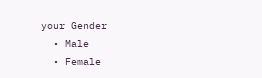your Gender
  • Male
  • Female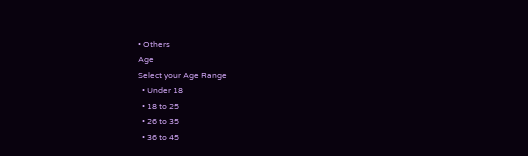• Others
Age
Select your Age Range
  • Under 18
  • 18 to 25
  • 26 to 35
  • 36 to 45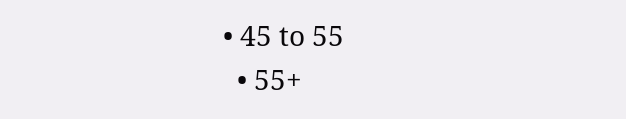• 45 to 55
  • 55+